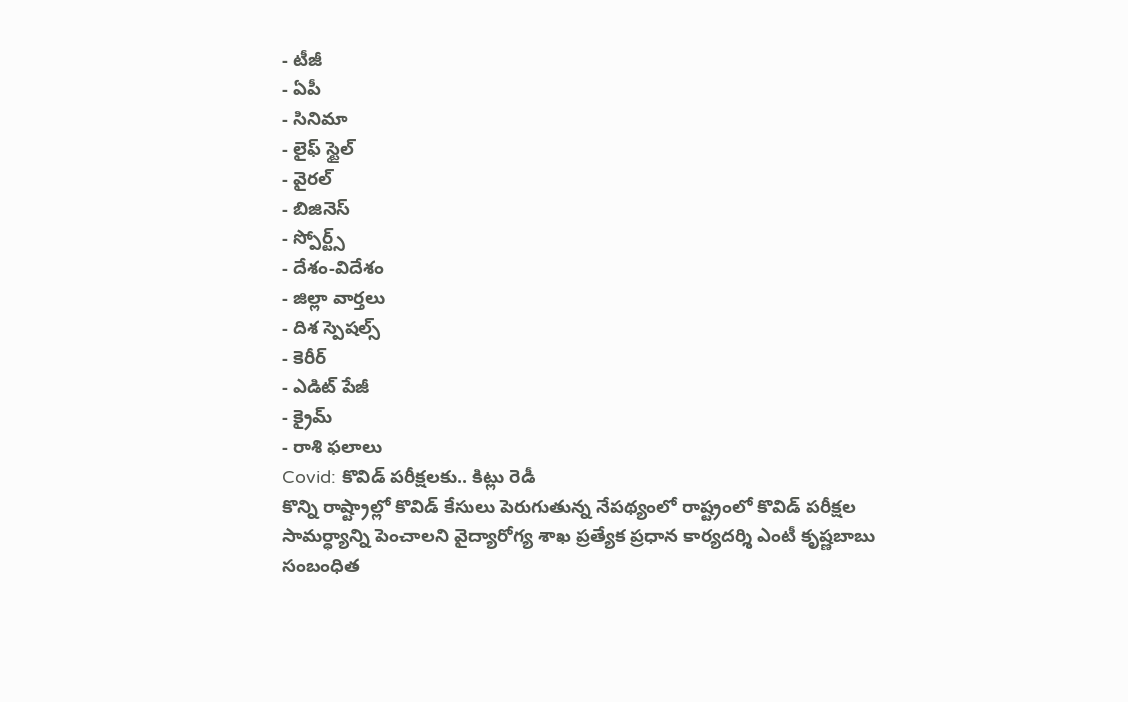- టీజీ
- ఏపీ
- సినిమా
- లైఫ్ స్టైల్
- వైరల్
- బిజినెస్
- స్పోర్ట్స్
- దేశం-విదేశం
- జిల్లా వార్తలు
- దిశ స్పెషల్స్
- కెరీర్
- ఎడిట్ పేజీ
- క్రైమ్
- రాశి ఫలాలు
Covid: కొవిడ్ పరీక్షలకు.. కిట్లు రెడీ
కొన్ని రాష్ట్రాల్లో కొవిడ్ కేసులు పెరుగుతున్న నేపథ్యంలో రాష్ట్రంలో కొవిడ్ పరీక్షల సామర్ధ్యాన్ని పెంచాలని వైద్యారోగ్య శాఖ ప్రత్యేక ప్రధాన కార్యదర్శి ఎంటీ కృష్ణబాబు సంబంధిత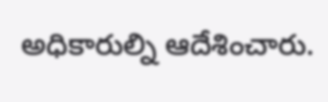అధికారుల్ని ఆదేశించారు.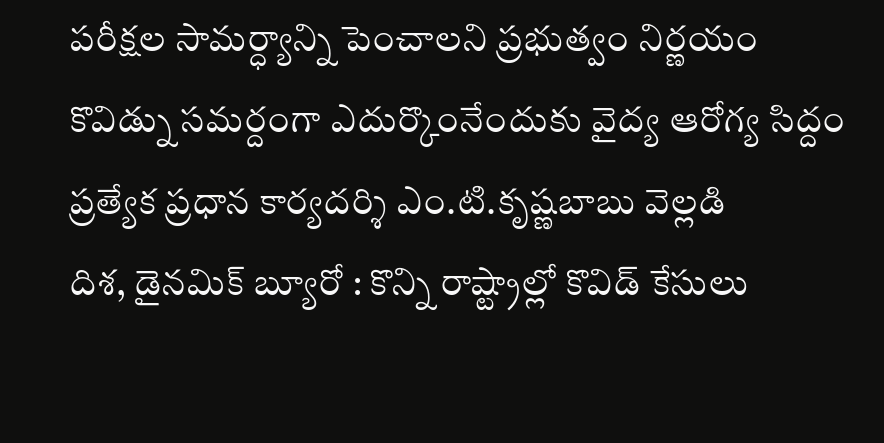పరీక్షల సామర్ధ్యాన్ని పెంచాలని ప్రభుత్వం నిర్ణయం
కొవిడ్ను సమర్దంగా ఎదుర్కొంనేందుకు వైద్య ఆరోగ్య సిద్దం
ప్రత్యేక ప్రధాన కార్యదర్శి ఎం.టి.కృష్ణబాబు వెల్లడి
దిశ, డైనమిక్ బ్యూరో : కొన్ని రాష్ట్రాల్లో కొవిడ్ కేసులు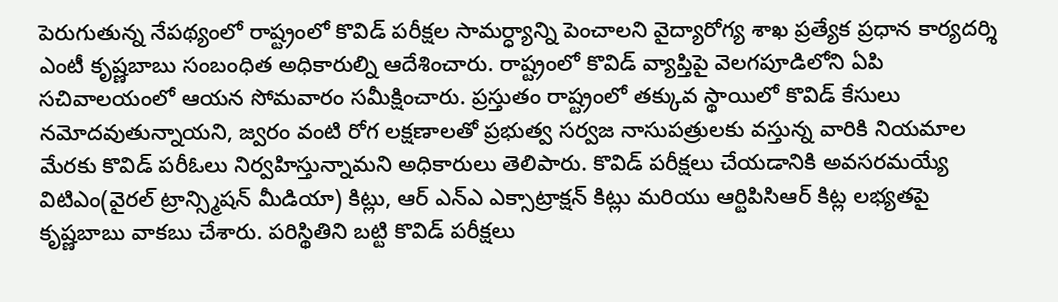పెరుగుతున్న నేపథ్యంలో రాష్ట్రంలో కొవిడ్ పరీక్షల సామర్ధ్యాన్ని పెంచాలని వైద్యారోగ్య శాఖ ప్రత్యేక ప్రధాన కార్యదర్శి ఎంటీ కృష్ణబాబు సంబంధిత అధికారుల్ని ఆదేశించారు. రాష్ట్రంలో కొవిడ్ వ్యాప్తిపై వెలగపూడిలోని ఏపి సచివాలయంలో ఆయన సోమవారం సమీక్షించారు. ప్రస్తుతం రాష్ట్రంలో తక్కువ స్థాయిలో కొవిడ్ కేసులు నమోదవుతున్నాయని, జ్వరం వంటి రోగ లక్షణాలతో ప్రభుత్వ సర్వజ నాసుపత్రులకు వస్తున్న వారికి నియమాల మేరకు కొవిడ్ పరీఓలు నిర్వహిస్తున్నామని అధికారులు తెలిపారు. కొవిడ్ పరీక్షలు చేయడానికి అవసరమయ్యే విటిఎం(వైరల్ ట్రాన్స్మిషన్ మీడియా) కిట్లు, ఆర్ ఎన్ఎ ఎక్సాట్రాక్షన్ కిట్లు మరియు ఆర్టిపిసిఆర్ కిట్ల లభ్యతపై కృష్ణబాబు వాకబు చేశారు. పరిస్థితిని బట్టి కొవిడ్ పరీక్షలు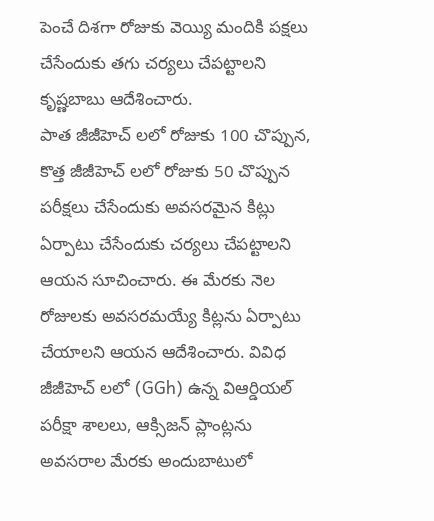పెంచే దిశగా రోజుకు వెయ్యి మందికి పక్షలు చేసేందుకు తగు చర్యలు చేపట్టాలని కృష్ణబాబు ఆదేశించారు.
పాత జీజీహెచ్ లలో రోజుకు 100 చొప్పున, కొత్త జీజీహెచ్ లలో రోజుకు 50 చొప్పున పరీక్షలు చేసేందుకు అవసరమైన కిట్లు ఏర్పాటు చేసేందుకు చర్యలు చేపట్టాలని ఆయన సూచించారు. ఈ మేరకు నెల రోజులకు అవసరమయ్యే కిట్లను ఏర్పాటు చేయాలని ఆయన ఆదేశించారు. వివిధ జీజీహెచ్ లలో (GGh) ఉన్న విఆర్డియల్ పరీక్షా శాలలు, ఆక్సిజన్ ప్లాంట్లను అవసరాల మేరకు అందుబాటులో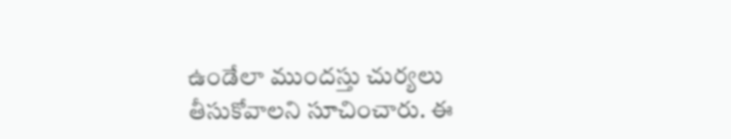ఉండేలా ముందస్తు చుర్యలు తీసుకోవాలని సూచించారు. ఈ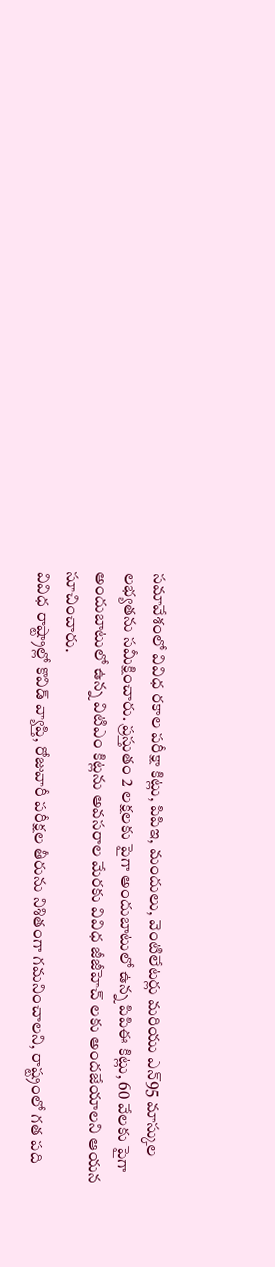సమావేశంలో వివిధ రకాల పరీక్షా కిట్లు, పిపిఇ, మందులు, వెంటిలేటర్లు మరియు ఎన్95 మాస్కుల లభ్యతను సమీక్షించారు. ప్రస్తుతం 2 లక్షలకు పైగా అందుబాటులో ఉన్న పిపిఈ కిట్లు, 60 వేలకు పైగా అందుబాటులో ఉన్న విటిఎం కిట్లను అవసరాల మేరకు వివిధ జీజీహెచ్ లకు అందజేయాలని ఆయన సూచించారు.
వివిధ రాష్ట్రాల్లో కొవిడ్ వ్యాప్తి, రోజువారీ పరీక్షల తీరును నిశితంగా గమనించాలని, రాష్ట్రంలో గత పది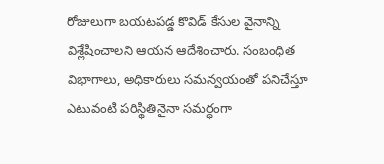రోజులుగా బయటపడ్డ కొవిడ్ కేసుల వైనాన్ని విశ్లేషించాలని ఆయన ఆదేశించారు. సంబంధిత విభాగాలు, అధికారులు సమన్వయంతో పనిచేస్తూ ఎటువంటి పరిస్థితినైనా సమర్ధంగా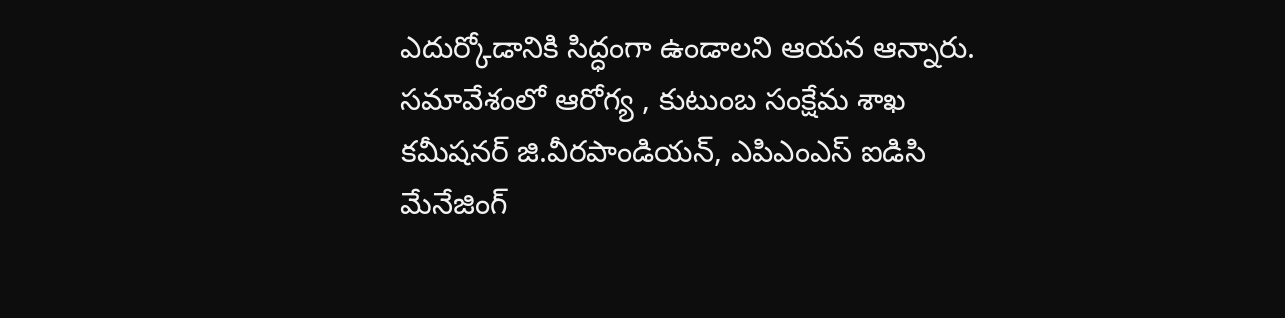ఎదుర్కోడానికి సిద్ధంగా ఉండాలని ఆయన ఆన్నారు. సమావేశంలో ఆరోగ్య , కుటుంబ సంక్షేమ శాఖ కమీషనర్ జి.వీరపాండియన్, ఎపిఎంఎస్ ఐడిసి మేనేజింగ్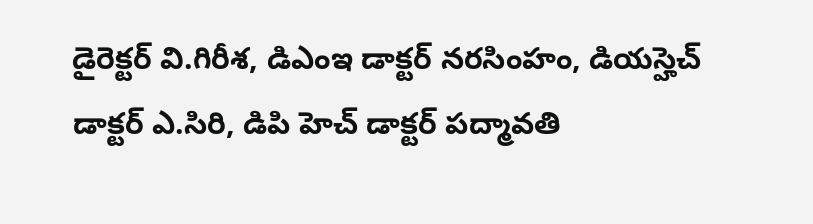డైరెక్టర్ వి.గిరీశ, డిఎంఇ డాక్టర్ నరసింహం, డియస్హెచ్ డాక్టర్ ఎ.సిరి, డిపి హెచ్ డాక్టర్ పద్మావతి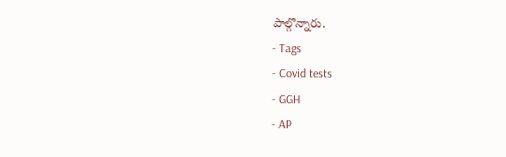పాల్గొన్నారు.
- Tags
- Covid tests
- GGH
- AP